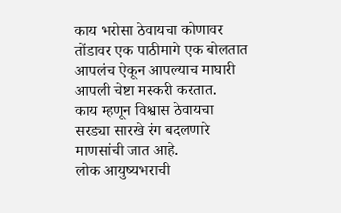काय भरोसा ठेवायचा कोणावर
तोंडावर एक पाठीमागे एक बोलतात
आपलंच ऐकून आपल्याच माघारी
आपली चेष्टा मस्करी करतात.
काय म्हणून विश्वास ठेवायचा
सरड्या सारखे रंग बदलणारे
माणसांची जात आहे.
लोक आयुष्यभराची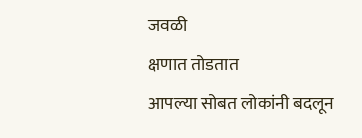जवळी
क्षणात तोडतात
आपल्या सोबत लोकांनी बदलून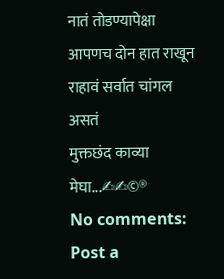नातं तोडण्यापेक्षा
आपणच दोन हात राखून
राहावं सर्वात चांगल असतं
मुक्तछंद काव्या
मेघा...✍✍©®
No comments:
Post a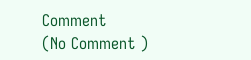Comment
(No Comment )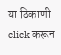या ठिकाणी click करून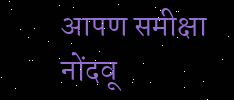आपण समीक्षा नोंदवू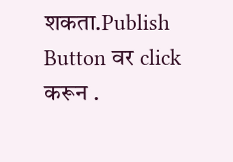शकता.Publish Button वर click करून .